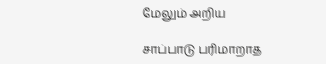மேலும் அறிய

சாப்பாடு பரிமாறாத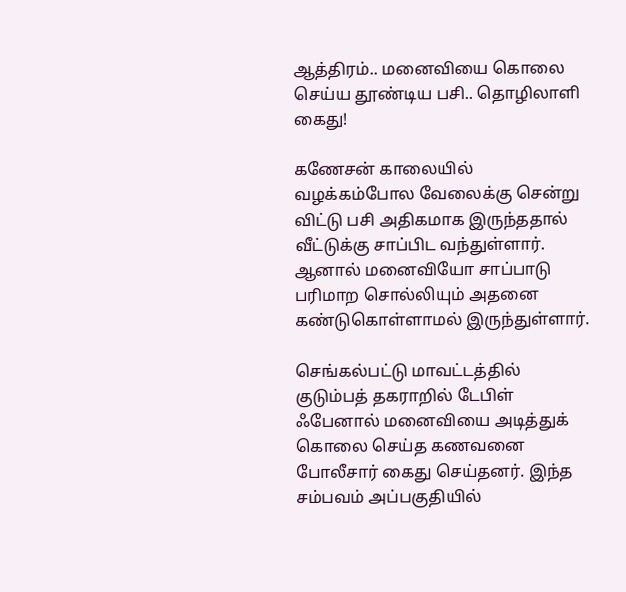ஆத்திரம்.. மனைவியை கொலை செய்ய தூண்டிய பசி.. தொழிலாளி கைது!

கணேசன் காலையில் வழக்கம்போல வேலைக்கு சென்று விட்டு பசி அதிகமாக இருந்ததால் வீட்டுக்கு சாப்பிட வந்துள்ளார். ஆனால் மனைவியோ சாப்பாடு பரிமாற சொல்லியும் அதனை கண்டுகொள்ளாமல் இருந்துள்ளார்.

செங்கல்பட்டு மாவட்டத்தில் குடும்பத் தகராறில் டேபிள் ஃபேனால் மனைவியை அடித்துக் கொலை செய்த கணவனை போலீசார் கைது செய்தனர். இந்த சம்பவம் அப்பகுதியில்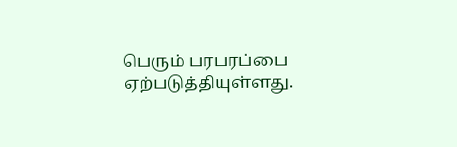பெரும் பரபரப்பை ஏற்படுத்தியுள்ளது.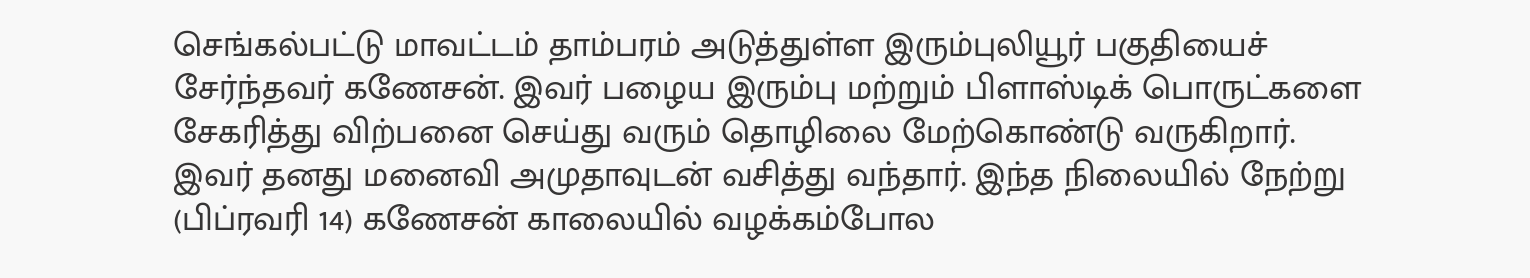செங்கல்பட்டு மாவட்டம் தாம்பரம் அடுத்துள்ள இரும்புலியூர் பகுதியைச் சேர்ந்தவர் கணேசன். இவர் பழைய இரும்பு மற்றும் பிளாஸ்டிக் பொருட்களை சேகரித்து விற்பனை செய்து வரும் தொழிலை மேற்கொண்டு வருகிறார். இவர் தனது மனைவி அமுதாவுடன் வசித்து வந்தார். இந்த நிலையில் நேற்று (பிப்ரவரி 14) கணேசன் காலையில் வழக்கம்போல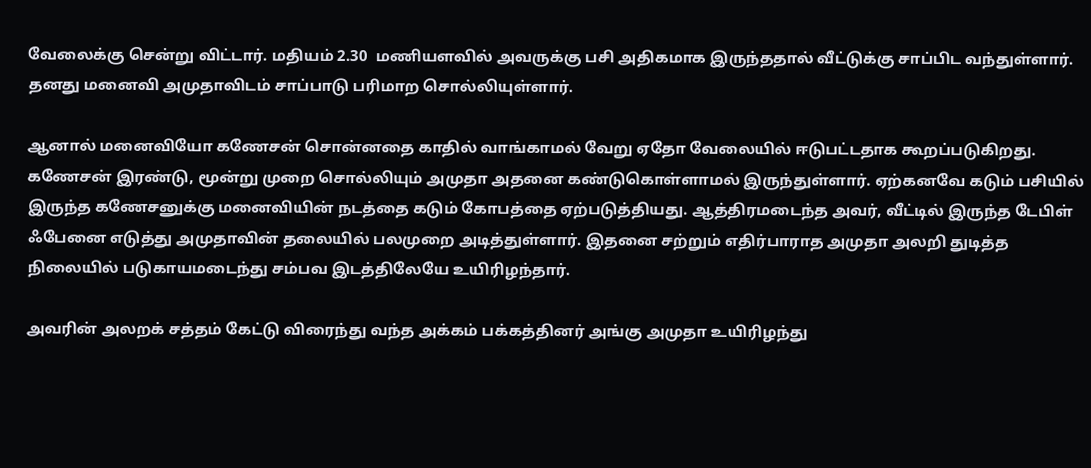வேலைக்கு சென்று விட்டார். மதியம் 2.30  மணியளவில் அவருக்கு பசி அதிகமாக இருந்ததால் வீட்டுக்கு சாப்பிட வந்துள்ளார். தனது மனைவி அமுதாவிடம் சாப்பாடு பரிமாற சொல்லியுள்ளார்.

ஆனால் மனைவியோ கணேசன் சொன்னதை காதில் வாங்காமல் வேறு ஏதோ வேலையில் ஈடுபட்டதாக கூறப்படுகிறது. கணேசன் இரண்டு, மூன்று முறை சொல்லியும் அமுதா அதனை கண்டுகொள்ளாமல் இருந்துள்ளார். ஏற்கனவே கடும் பசியில் இருந்த கணேசனுக்கு மனைவியின் நடத்தை கடும் கோபத்தை ஏற்படுத்தியது. ஆத்திரமடைந்த அவர், வீட்டில் இருந்த டேபிள் ஃபேனை எடுத்து அமுதாவின் தலையில் பலமுறை அடித்துள்ளார். இதனை சற்றும் எதிர்பாராத அமுதா அலறி துடித்த நிலையில் படுகாயமடைந்து சம்பவ இடத்திலேயே உயிரிழந்தார்.

அவரின் அலறக் சத்தம் கேட்டு விரைந்து வந்த அக்கம் பக்கத்தினர் அங்கு அமுதா உயிரிழந்து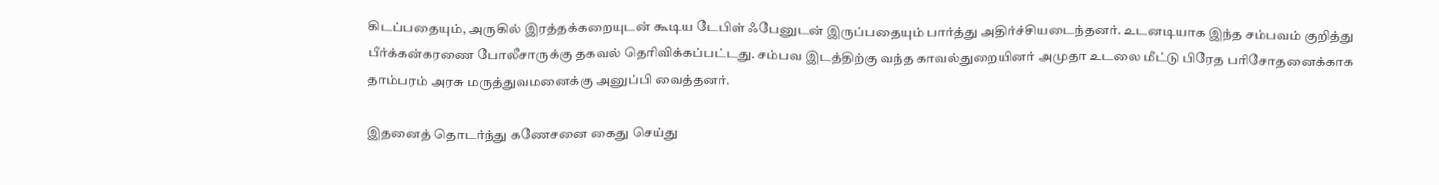கிடப்பதையும், அருகில் இரத்தக்கறையுடன் கூடிய டேபிள் ஃபேனுடன் இருப்பதையும் பார்த்து அதிர்ச்சியடைந்தனர். உடனடியாக இந்த சம்பவம் குறித்து பீர்க்கன்கரணை போலீசாருக்கு தகவல் தெரிவிக்கப்பட்டது. சம்பவ இடத்திற்கு வந்த காவல்துறையினர் அமுதா உடலை மீட்டு பிரேத பரிசோதனைக்காக தாம்பரம் அரசு மருத்துவமனைக்கு அனுப்பி வைத்தனர்.

இதனைத் தொடர்ந்து கணேசனை கைது செய்து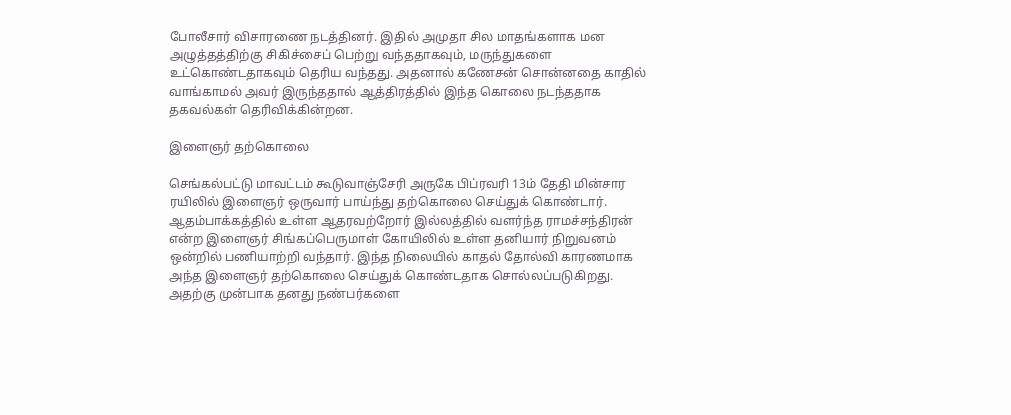போலீசார் விசாரணை நடத்தினர். இதில் அமுதா சில மாதங்களாக மன அழுத்தத்திற்கு சிகிச்சைப் பெற்று வந்ததாகவும், மருந்துகளை உட்கொண்டதாகவும் தெரிய வந்தது. அதனால் கணேசன் சொன்னதை காதில் வாங்காமல் அவர் இருந்ததால் ஆத்திரத்தில் இந்த கொலை நடந்ததாக தகவல்கள் தெரிவிக்கின்றன.

இளைஞர் தற்கொலை

செங்கல்பட்டு மாவட்டம் கூடுவாஞ்சேரி அருகே பிப்ரவரி 13ம் தேதி மின்சார ரயிலில் இளைஞர் ஒருவார் பாய்ந்து தற்கொலை செய்துக் கொண்டார். ஆதம்பாக்கத்தில் உள்ள ஆதரவற்றோர் இல்லத்தில் வளர்ந்த ராமச்சந்திரன் என்ற இளைஞர் சிங்கப்பெருமாள் கோயிலில் உள்ள தனியார் நிறுவனம் ஒன்றில் பணியாற்றி வந்தார். இந்த நிலையில் காதல் தோல்வி காரணமாக அந்த இளைஞர் தற்கொலை செய்துக் கொண்டதாக சொல்லப்படுகிறது. அதற்கு முன்பாக தனது நண்பர்களை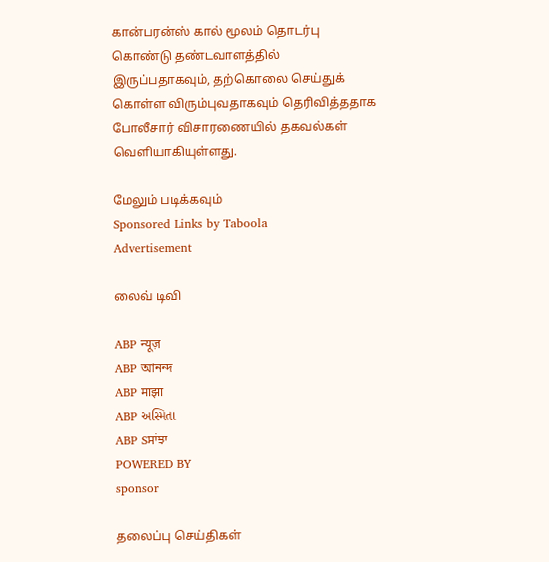கான்பரன்ஸ் கால் மூலம் தொடர்பு கொண்டு தண்டவாளத்தில் இருப்பதாகவும், தற்கொலை செய்துக் கொள்ள விரும்புவதாகவும் தெரிவித்ததாக போலீசார் விசாரணையில் தகவல்கள் வெளியாகியுள்ளது.

மேலும் படிக்கவும்
Sponsored Links by Taboola
Advertisement

லைவ் டிவி

ABP न्यूज़
ABP আনন্দ
ABP माझा
ABP અસ્મિતા
ABP Sਸਾਂਝਾ
POWERED BY
sponsor

தலைப்பு செய்திகள்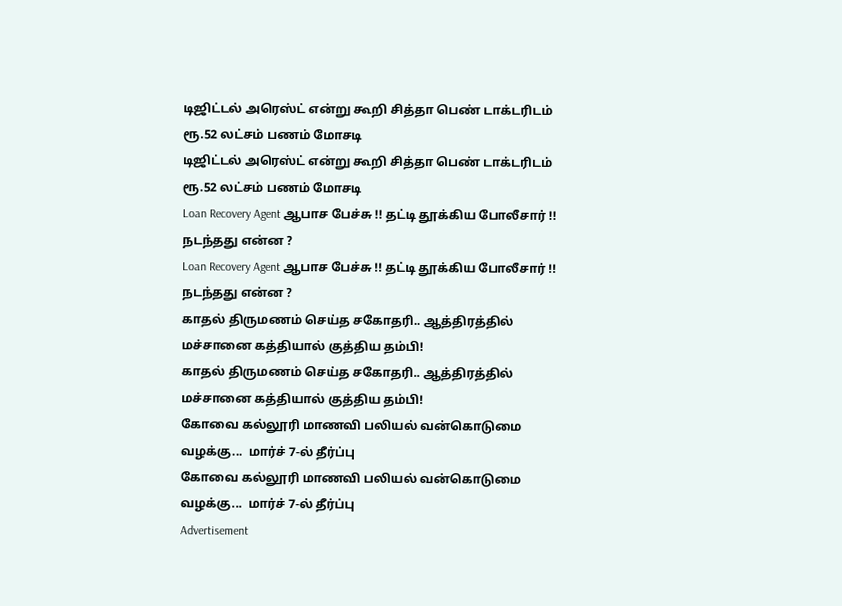டிஜிட்டல் அரெஸ்ட் என்று கூறி சித்தா பெண் டாக்டரிடம் ரூ.52 லட்சம் பணம் மோசடி
டிஜிட்டல் அரெஸ்ட் என்று கூறி சித்தா பெண் டாக்டரிடம் ரூ.52 லட்சம் பணம் மோசடி
Loan Recovery Agent ஆபாச பேச்சு !! தட்டி தூக்கிய போலீசார் !! நடந்தது என்ன ?
Loan Recovery Agent ஆபாச பேச்சு !! தட்டி தூக்கிய போலீசார் !! நடந்தது என்ன ?
காதல் திருமணம் செய்த சகோதரி.. ஆத்திரத்தில் மச்சானை கத்தியால் குத்திய தம்பி!
காதல் திருமணம் செய்த சகோதரி.. ஆத்திரத்தில் மச்சானை கத்தியால் குத்திய தம்பி!
கோவை கல்லூரி மாணவி பலியல் வன்கொடுமை வழக்கு...  மார்ச் 7-ல் தீர்ப்பு
கோவை கல்லூரி மாணவி பலியல் வன்கொடுமை வழக்கு...  மார்ச் 7-ல் தீர்ப்பு
Advertisement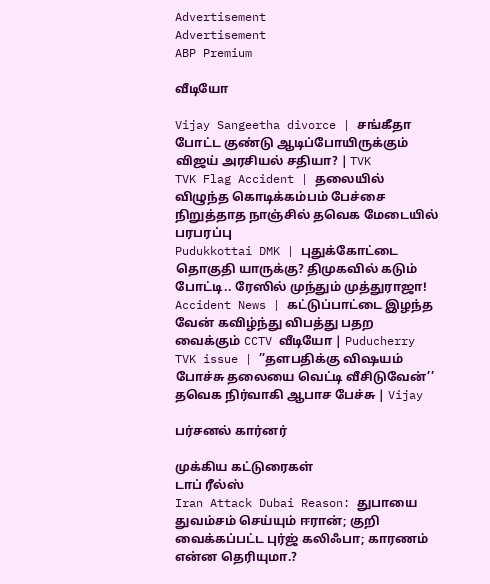Advertisement
Advertisement
ABP Premium

வீடியோ

Vijay Sangeetha divorce | சங்கீதா போட்ட குண்டு ஆடிப்போயிருக்கும் விஜய் அரசியல் சதியா? | TVK
TVK Flag Accident | தலையில் விழுந்த கொடிக்கம்பம் பேச்சை நிறுத்தாத நாஞ்சில் தவெக மேடையில் பரபரப்பு
Pudukkottai DMK | புதுக்கோட்டை தொகுதி யாருக்கு? திமுகவில் கடும் போட்டி.. ரேஸில் முந்தும் முத்துராஜா!
Accident News | கட்டுப்பாட்டை இழந்த வேன் கவிழ்ந்து விபத்து பதற வைக்கும் CCTV வீடியோ | Puducherry
TVK issue | ’’தளபதிக்கு விஷயம் போச்சு தலையை வெட்டி வீசிடுவேன்’’ தவெக நிர்வாகி ஆபாச பேச்சு | Vijay

பர்சனல் கார்னர்

முக்கிய கட்டுரைகள்
டாப் ரீல்ஸ்
Iran Attack Dubai Reason: துபாயை துவம்சம் செய்யும் ஈரான்; குறி வைக்கப்பட்ட புர்ஜ் கலிஃபா; காரணம் என்ன தெரியுமா.?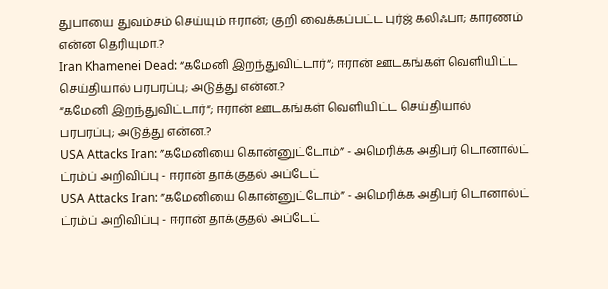துபாயை துவம்சம் செய்யும் ஈரான்; குறி வைக்கப்பட்ட புர்ஜ் கலிஃபா; காரணம் என்ன தெரியுமா.?
Iran Khamenei Dead: “கமேனி இறந்துவிட்டார்“; ஈரான் ஊடகங்கள் வெளியிட்ட செய்தியால் பரபரப்பு; அடுத்து என்ன.?
“கமேனி இறந்துவிட்டார்“; ஈரான் ஊடகங்கள் வெளியிட்ட செய்தியால் பரபரப்பு; அடுத்து என்ன.?
USA Attacks Iran: ”கமேனியை கொன்னுட்டோம்” - அமெரிக்க அதிபர் டொனால்ட் ட்ரம்ப் அறிவிப்பு - ஈரான் தாக்குதல் அப்டேட்
USA Attacks Iran: ”கமேனியை கொன்னுட்டோம்” - அமெரிக்க அதிபர் டொனால்ட் ட்ரம்ப் அறிவிப்பு - ஈரான் தாக்குதல் அப்டேட்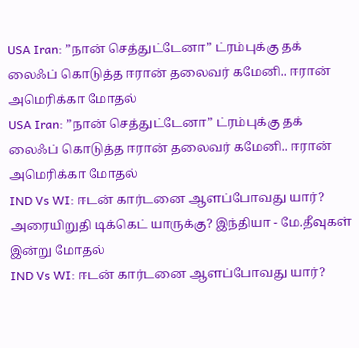USA Iran: ”நான் செத்துட்டேனா” ட்ரம்புக்கு தக் லைஃப் கொடுத்த ஈரான் தலைவர் கமேனி.. ஈரான் அமெரிக்கா மோதல்
USA Iran: ”நான் செத்துட்டேனா” ட்ரம்புக்கு தக் லைஃப் கொடுத்த ஈரான் தலைவர் கமேனி.. ஈரான் அமெரிக்கா மோதல்
IND Vs WI: ஈடன் கார்டனை ஆளப்போவது யார்? அரையிறுதி டிக்கெட் யாருக்கு? இந்தியா - மே.தீவுகள் இன்று மோதல்
IND Vs WI: ஈடன் கார்டனை ஆளப்போவது யார்?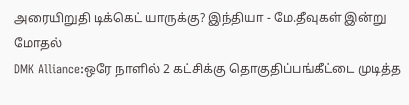அரையிறுதி டிக்கெட் யாருக்கு? இந்தியா - மே.தீவுகள் இன்று மோதல்
DMK Alliance:ஒரே நாளில் 2 கட்சிக்கு தொகுதிப்பங்கீட்டை முடித்த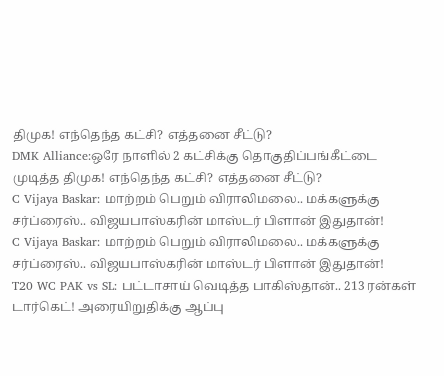திமுக! எந்தெந்த கட்சி? எத்தனை சீட்டு?
DMK Alliance:ஒரே நாளில் 2 கட்சிக்கு தொகுதிப்பங்கீட்டை முடித்த திமுக! எந்தெந்த கட்சி? எத்தனை சீட்டு?
C Vijaya Baskar: மாற்றம் பெறும் விராலிமலை.. மக்களுக்கு சர்ப்ரைஸ்.. விஜயபாஸ்கரின் மாஸ்டர் பிளான் இதுதான்!
C Vijaya Baskar: மாற்றம் பெறும் விராலிமலை.. மக்களுக்கு சர்ப்ரைஸ்.. விஜயபாஸ்கரின் மாஸ்டர் பிளான் இதுதான்!
T20 WC PAK vs SL: பட்டாசாய் வெடித்த பாகிஸ்தான்.. 213 ரன்கள் டார்கெட்! அரையிறுதிக்கு ஆப்பு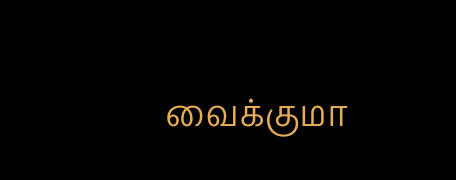வைக்குமா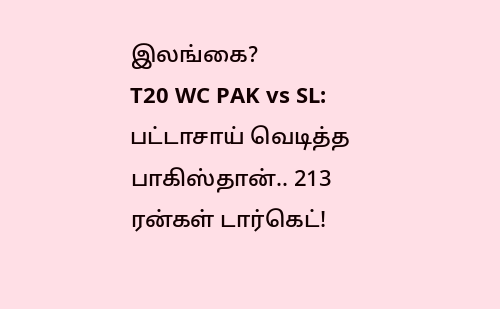இலங்கை?
T20 WC PAK vs SL: பட்டாசாய் வெடித்த பாகிஸ்தான்.. 213 ரன்கள் டார்கெட்!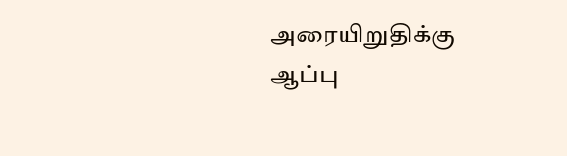அரையிறுதிக்கு ஆப்பு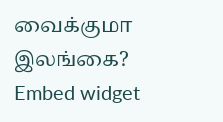வைக்குமா இலங்கை?
Embed widget